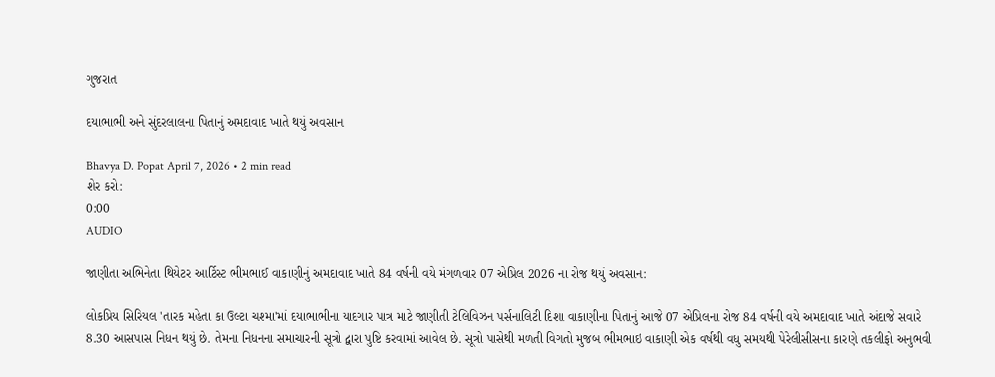ગુજરાત

દયાભાભી અને સુંદરલાલના પિતાનું અમદાવાદ ખાતે થયું અવસાન

Bhavya D. Popat April 7, 2026 • 2 min read
શેર કરો:
0:00
AUDIO

જાણીતા અભિનેતા થિયેટર આર્ટિસ્ટ ભીમભાઈ વાકાણીનું અમદાવાદ ખાતે 84 વર્ષની વયે મંગળવાર 07 એપ્રિલ 2026 ના રોજ થયું અવસાન:

લોકપ્રિય સિરિયલ 'તારક મહેતા કા ઉલ્ટા ચશ્મા'માં દયાભાભીના યાદગાર પાત્ર માટે જાણીતી ટેલિવિઝન પર્સનાલિટી દિશા વાકાણીના પિતાનું આજે 07 એપ્રિલના રોજ 84 વર્ષની વયે અમદાવાદ ખાતે અંદાજે સવારે 8.30 આસપાસ નિધન થયું છે. તેમના નિધનના સમાચારની સૂત્રો દ્વારા પુષ્ટિ કરવામાં આવેલ છે. સૂત્રો પાસેથી મળતી વિગતો મુજબ ભીમભાઇ વાકાણી એક વર્ષથી વધુ સમયથી પેરેલીસીસના કારણે તકલીફો અનુભવી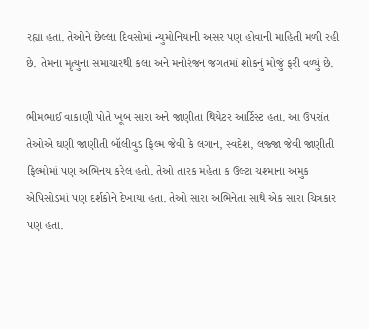રહ્યા હતા. તેઓને છેલ્લા દિવસોમાં ન્યુમોનિયાની અસર પણ હોવાની માહિતી મળી રહી છે. તેમના મૃત્યુના સમાચારથી કલા અને મનોરંજન જગતમાં શોકનું મોજું ફરી વળ્યું છે.

ભીમભાઈ વાકાણી પોતે ખૂબ સારા અને જાણીતા થિયેટર આર્ટિસ્ટ હતા. આ ઉપરાંત તેઓએ ઘણી જાણીતી બૉલીવુડ ફિલ્મ જેવી કે લગાન, સ્વદેશ, લજ્જા જેવી જાણીતી ફિલ્મોમાં પણ અભિનય કરેલ હતો. તેઓ તારક મહેતા ક ઉલ્ટા ચશ્માના અમુક એપિસોડમાં પણ દર્શકોને દેખાયા હતા. તેઓ સારા અભિનેતા સાથે એક સારા ચિત્રકાર પણ હતા.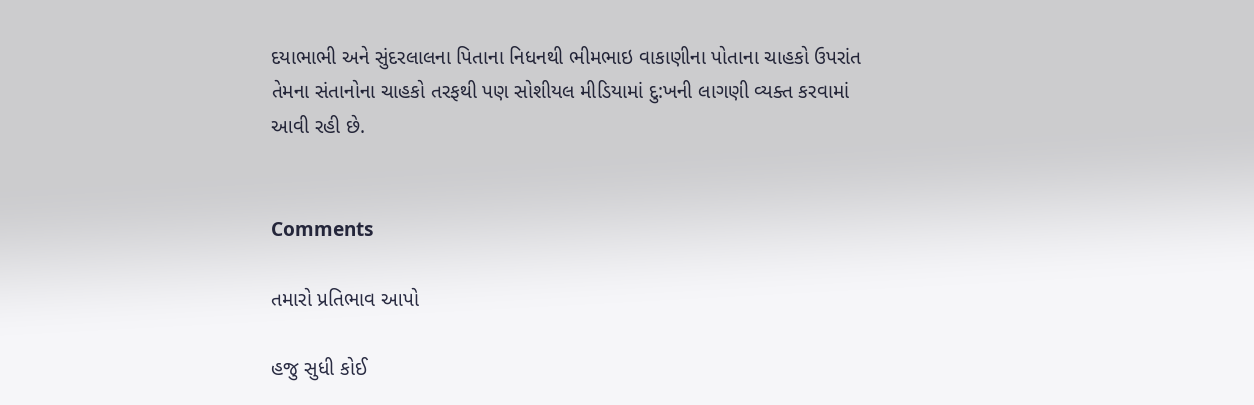દયાભાભી અને સુંદરલાલના પિતાના નિધનથી ભીમભાઇ વાકાણીના પોતાના ચાહકો ઉપરાંત તેમના સંતાનોના ચાહકો તરફથી પણ સોશીયલ મીડિયામાં દુ:ખની લાગણી વ્યક્ત કરવામાં આવી રહી છે.


Comments

તમારો પ્રતિભાવ આપો

હજુ સુધી કોઈ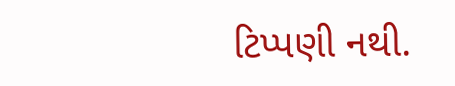ટિપ્પણી નથી.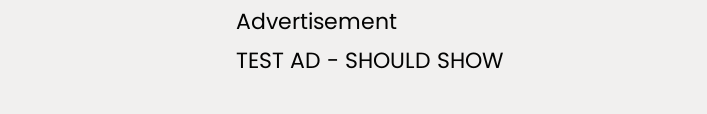Advertisement
TEST AD - SHOULD SHOW